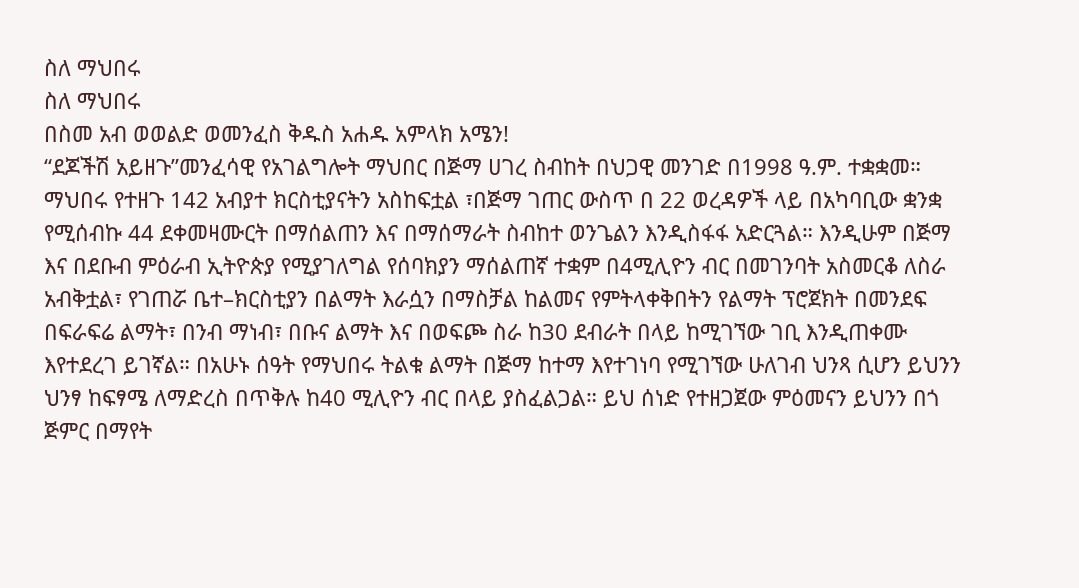ስለ ማህበሩ
ስለ ማህበሩ
በስመ አብ ወወልድ ወመንፈስ ቅዱስ አሐዱ አምላክ አሜን!
“ደጆችሽ አይዘጉ”መንፈሳዊ የአገልግሎት ማህበር በጅማ ሀገረ ስብከት በህጋዊ መንገድ በ1998 ዓ.ም. ተቋቋመ። ማህበሩ የተዘጉ 142 አብያተ ክርስቲያናትን አስከፍቷል ፣በጅማ ገጠር ውስጥ በ 22 ወረዳዎች ላይ በአካባቢው ቋንቋ የሚሰብኩ 44 ደቀመዛሙርት በማሰልጠን እና በማሰማራት ስብከተ ወንጌልን እንዲስፋፋ አድርጓል። እንዲሁም በጅማ እና በደቡብ ምዕራብ ኢትዮጵያ የሚያገለግል የሰባክያን ማሰልጠኛ ተቋም በ4ሚሊዮን ብር በመገንባት አስመርቆ ለስራ አብቅቷል፣ የገጠሯ ቤተ–ክርስቲያን በልማት እራሷን በማስቻል ከልመና የምትላቀቅበትን የልማት ፕሮጀክት በመንደፍ በፍራፍሬ ልማት፣ በንብ ማነብ፣ በቡና ልማት እና በወፍጮ ስራ ከ30 ደብራት በላይ ከሚገኘው ገቢ እንዲጠቀሙ እየተደረገ ይገኛል። በአሁኑ ሰዓት የማህበሩ ትልቁ ልማት በጅማ ከተማ እየተገነባ የሚገኘው ሁለገብ ህንጻ ሲሆን ይህንን ህንፃ ከፍፃሜ ለማድረስ በጥቅሉ ከ40 ሚሊዮን ብር በላይ ያስፈልጋል። ይህ ሰነድ የተዘጋጀው ምዕመናን ይህንን በጎ ጅምር በማየት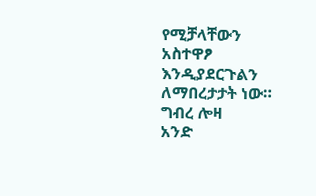የሚቻላቸውን አስተዋፆ እንዲያደርጉልን ለማበረታታት ነው።
ግብረ ሎዛ
አንድ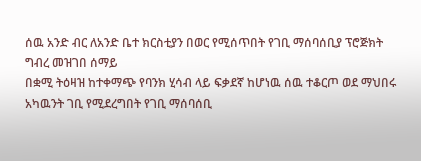ሰዉ አንድ ብር ለአንድ ቤተ ክርስቲያን በወር የሚሰጥበት የገቢ ማሰባሰቢያ ፕሮጅክት
ግብረ መዝገበ ሰማይ
በቋሚ ትዕዛዝ ከተቀማጭ የባንክ ሂሳብ ላይ ፍቃደኛ ከሆነዉ ሰዉ ተቆርጦ ወደ ማህበሩ አካዉንት ገቢ የሚደረግበት የገቢ ማሰባሰቢ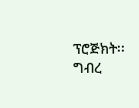ፕሮጅክት፡፡
ግብረ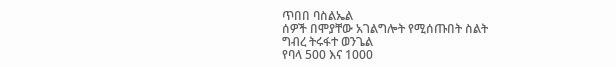ጥበበ ባስልኤል
ሰዎች በሞያቸው አገልግሎት የሚሰጡበት ስልት
ግብረ ትሩፋተ ወንጌል
የባላ 500 እና 1000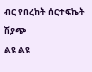ብር የበረከት ሰርተፍኬት ሽያጭ
ልዩ ልዩ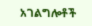አገልግሎቶች